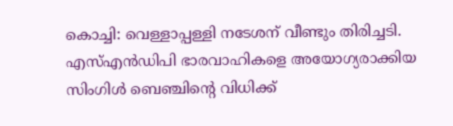കൊച്ചി: വെള്ളാപ്പള്ളി നടേശന് വീണ്ടും തിരിച്ചടി. എസ്എന്‍ഡിപി ഭാരവാഹികളെ അയോഗ്യരാക്കിയ സിംഗിള്‍ ബെഞ്ചിന്‍റെ വിധിക്ക്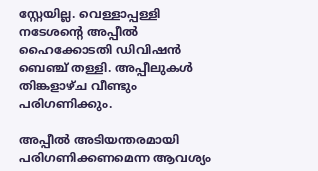സ്റ്റേയില്ല. വെള്ളാപ്പള്ളി നടേശന്‍റെ അപ്പീല്‍ ഹൈക്കോടതി ഡിവിഷന്‍ ബെഞ്ച് തള്ളി. അപ്പീലുകള്‍ തിങ്കളാഴ്ച വീണ്ടും പരിഗണിക്കും.

അപ്പീല്‍ അടിയന്തരമായി പരിഗണിക്കണമെന്ന ആവശ്യം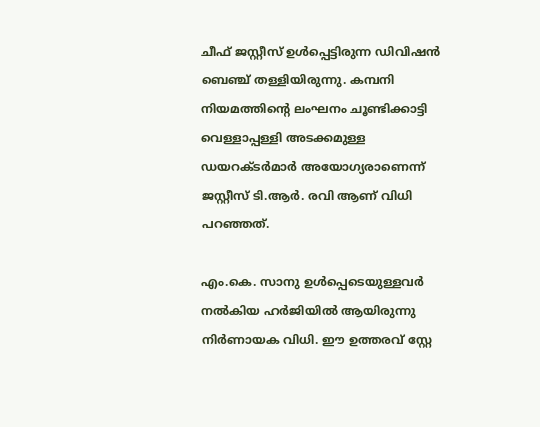ചീഫ് ജസ്റ്റീസ് ഉള്‍പ്പെട്ടിരുന്ന ഡിവിഷന്‍ ബെഞ്ച് തള്ളിയിരുന്നു. കമ്പനി നിയമത്തിന്‍റെ ലംഘനം ചൂണ്ടിക്കാട്ടി വെള്ളാപ്പള്ളി അടക്കമുള്ള ഡയറക്ടര്‍മാര്‍ അയോഗ്യരാണെന്ന് ജസ്റ്റീസ് ടി.ആര്‍. രവി ആണ് വിധി പറഞ്ഞത്.

എം.കെ. സാനു ഉള്‍പ്പെടെയുള്ളവര്‍ നല്‍കിയ ഹര്‍ജിയില്‍ ആയിരുന്നു നിര്‍ണായക വിധി. ഈ ഉത്തരവ് സ്റ്റേ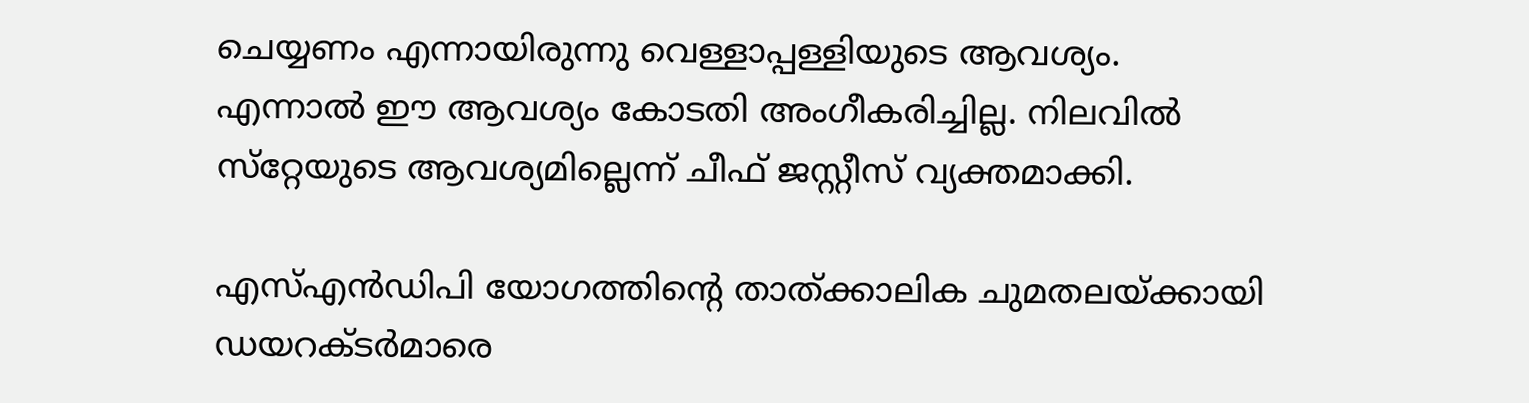ചെയ്യണം എന്നായിരുന്നു വെള്ളാപ്പള്ളിയുടെ ആവശ്യം. എന്നാല്‍ ഈ ആവശ്യം കോടതി അംഗീകരിച്ചില്ല. നിലവില്‍ സ്‌റ്റേയുടെ ആവശ്യമില്ലെന്ന് ചീഫ് ജസ്റ്റീസ് വ്യക്തമാക്കി.

എസ്എന്‍ഡിപി യോഗത്തിന്‍റെ താത്ക്കാലിക ചുമതലയ്ക്കായി ഡയറക്ടര്‍മാരെ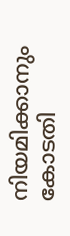നിയമിക്കാനും കോടതി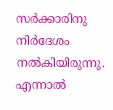സര്‍ക്കാരിനു നിര്‍ദേശം നല്‍കിയിരുന്നു. എന്നാല്‍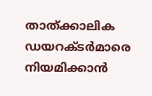താത്ക്കാലിക ഡയറക്ടര്‍മാരെ നിയമിക്കാന്‍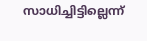സാധിച്ചിട്ടില്ലെന്ന്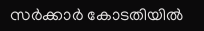സര്‍ക്കാര്‍ കോടതിയില്‍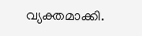വ്യക്തമാക്കി.